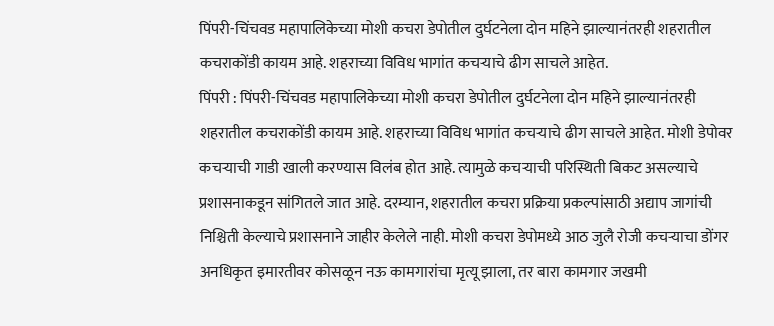पिंपरी-चिंचवड महापालिकेच्या मोशी कचरा डेपोतील दुर्घटनेला दोन महिने झाल्यानंतरही शहरातील कचराकोंडी कायम आहे. शहराच्या विविध भागांत कचऱ्याचे ढीग साचले आहेत.
पिंपरी : पिंपरी-चिंचवड महापालिकेच्या मोशी कचरा डेपोतील दुर्घटनेला दोन महिने झाल्यानंतरही शहरातील कचराकोंडी कायम आहे. शहराच्या विविध भागांत कचऱ्याचे ढीग साचले आहेत. मोशी डेपोवर कचऱ्याची गाडी खाली करण्यास विलंब होत आहे. त्यामुळे कचऱ्याची परिस्थिती बिकट असल्याचे प्रशासनाकडून सांगितले जात आहे. दरम्यान, शहरातील कचरा प्रक्रिया प्रकल्पांसाठी अद्याप जागांची निश्चिती केल्याचे प्रशासनाने जाहीर केलेले नाही. मोशी कचरा डेपोमध्ये आठ जुलै रोजी कचऱ्याचा डोंगर अनधिकृत इमारतीवर कोसळून नऊ कामगारांचा मृत्यू झाला, तर बारा कामगार जखमी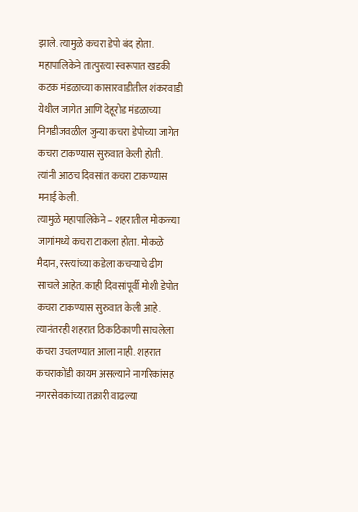झाले. त्यामुळे कचरा डेपो बंद होता. महापालिकेने तात्पुरत्या स्वरूपात खडकी कटक मंडळाच्या कासारवाडीतील शंकरवाडी येथील जागेत आणि देहूरोड मंडळाच्या निगडीजवळील जुन्या कचरा डेपोच्या जागेत कचरा टाकण्यास सुरुवात केली होती. त्यांनी आठच दिवसांत कचरा टाकण्यास मनाई केली.
त्यामुळे महापालिकेने – शहरातील मोकळ्या जागांमध्ये कचरा टाकला होता. मोकळे मैदान, रस्त्यांच्या कडेला कचऱ्याचे ढीग साचले आहेत. काही दिवसांपूर्वी मोशी डेपोत कचरा टाकण्यास सुरुवात केली आहे. त्यानंतरही शहरात ठिकठिकाणी साचलेला कचरा उचलण्यात आला नाही. शहरात कचराकोंडी कायम असल्याने नागरिकांसह नगरसेवकांच्या तक्रारी वाढल्या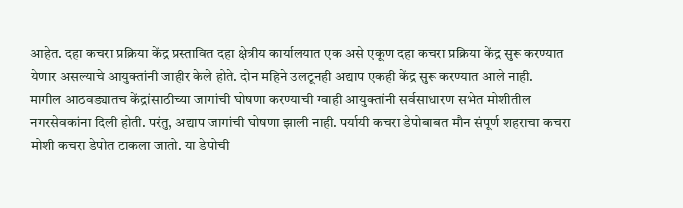आहेत. दहा कचरा प्रक्रिया केंद्र प्रस्तावित दहा क्षेत्रीय कार्यालयात एक असे एकूण दहा कचरा प्रक्रिया केंद्र सुरू करण्यात येणार असल्याचे आयुक्तांनी जाहीर केले होते. दोन महिने उलटूनही अद्याप एकही केंद्र सुरू करण्यात आले नाही.
मागील आठवड्यातच केंद्रांसाठीच्या जागांची घोषणा करण्याची ग्वाही आयुक्तांनी सर्वसाधारण सभेत मोशीतील नगरसेवकांना दिली होती. परंतु, अद्याप जागांची घोषणा झाली नाही. पर्यायी कचरा डेपोबाबत मौन संपूर्ण शहराचा कचरा मोशी कचरा डेपोत टाकला जातो. या डेपोची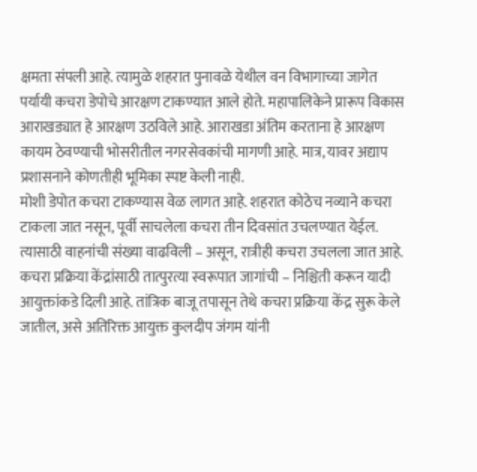क्षमता संपली आहे. त्यामुळे शहरात पुनावळे येथील वन विभागाच्या जागेत पर्यायी कचरा डेपोचे आरक्षण टाकण्यात आले होते. महापालिकेने प्रारूप विकास आराखड्यात हे आरक्षण उठविले आहे. आराखडा अंतिम करताना हे आरक्षण कायम ठेवण्याची भोसरीतील नगरसेवकांची मागणी आहे. मात्र, यावर अद्याप प्रशासनाने कोणतीही भूमिका स्पष्ट केली नाही.
मोशी डेपोत कचरा टाकण्यास वेळ लागत आहे. शहरात कोठेच नव्याने कचरा टाकला जात नसून, पूर्वी साचलेला कचरा तीन दिवसांत उचलण्यात येईल. त्यासाठी वाहनांची संख्या वाढविली – असून, रात्रीही कचरा उचलला जात आहे. कचरा प्रक्रिया केंद्रांसाठी तात्पुरत्या स्वरूपात जागांची – निश्चिती करून यादी आयुक्तांकडे दिली आहे. तांत्रिक बाजू तपासून तेथे कचरा प्रक्रिया केंद्र सुरू केले जातील, असे अतिरिक्त आयुक्त कुलदीप जंगम यांनी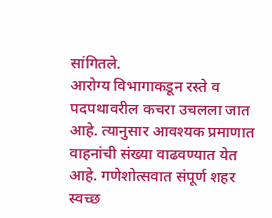सांगितले.
आरोग्य विभागाकडून रस्ते व पदपथावरील कचरा उचलला जात आहे. त्यानुसार आवश्यक प्रमाणात वाहनांची संख्या वाढवण्यात येत आहे. गणेशोत्सवात संपूर्ण शहर स्वच्छ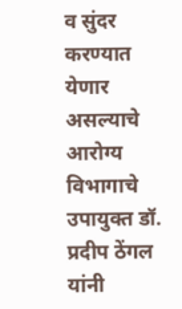व सुंदर करण्यात येणार असल्याचे आरोग्य विभागाचे उपायुक्त डॉ. प्रदीप ठेंगल यांनी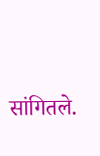सांगितले.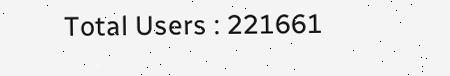Total Users : 221661